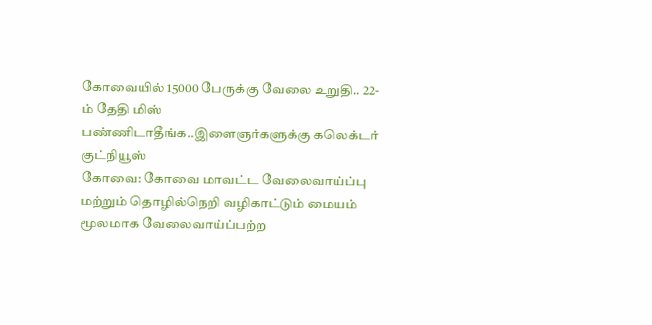கோவையில் 15000 பேருக்கு வேலை உறுதி.. 22-ம் தேதி மிஸ் பண்ணிடாதீங்க..இளைஞர்களுக்கு கலெக்டர் குட்நியூஸ்
கோவை: கோவை மாவட்ட வேலைவாய்ப்பு மற்றும் தொழில்நெறி வழிகாட்டும் மையம் மூலமாக வேலைவாய்ப்பற்ற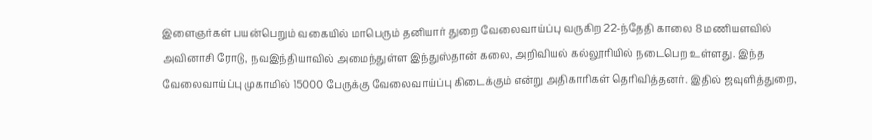இளைஞர்கள் பயன்பெறும் வகையில் மாபெரும் தனியார் துறை வேலைவாய்ப்பு வருகிற 22-ந்தேதி காலை 8 மணியளவில் அவினாசி ரோடு, நவஇந்தியாவில் அமைந்துள்ள இந்துஸ்தான் கலை, அறிவியல் கல்லூரியில் நடைபெற உள்ளது. இந்த வேலைவாய்ப்பு முகாமில் 15000 பேருக்கு வேலைவாய்ப்பு கிடைக்கும் என்று அதிகாரிகள் தெரிவித்தனர். இதில் ஜவுளித்துறை,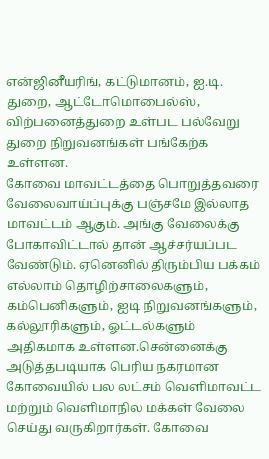என்ஜினீயரிங், கட்டுமானம், ஐ.டி. துறை, ஆட்டோமொபைல்ஸ், விற்பனைத்துறை உள்பட பல்வேறு துறை நிறுவனங்கள் பங்கேற்க உள்ளன.
கோவை மாவட்டத்தை பொறுத்தவரை வேலைவாய்ப்புக்கு பஞ்சமே இல்லாத மாவட்டம் ஆகும். அங்கு வேலைக்கு போகாவிட்டால் தான் ஆச்சர்யப்பட வேண்டும். ஏனெனில் திரும்பிய பக்கம் எல்லாம் தொழிற்சாலைகளும், கம்பெனிகளும், ஐடி நிறுவனங்களும், கல்லூரிகளும், ஓட்டல்களும் அதிகமாக உள்ளன.சென்னைக்கு அடுத்தபடியாக பெரிய நகரமான கோவையில் பல லட்சம் வெளிமாவட்ட மற்றும் வெளிமாநில மக்கள் வேலை செய்து வருகிறார்கள். கோவை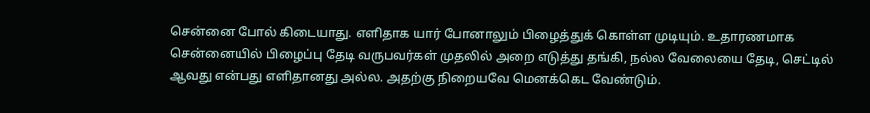சென்னை போல் கிடையாது. எளிதாக யார் போனாலும் பிழைத்துக் கொள்ள முடியும். உதாரணமாக சென்னையில் பிழைப்பு தேடி வருபவர்கள் முதலில் அறை எடுத்து தங்கி, நல்ல வேலையை தேடி, செட்டில் ஆவது என்பது எளிதானது அல்ல. அதற்கு நிறையவே மெனக்கெட வேண்டும்.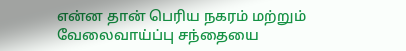என்ன தான் பெரிய நகரம் மற்றும் வேலைவாய்ப்பு சந்தையை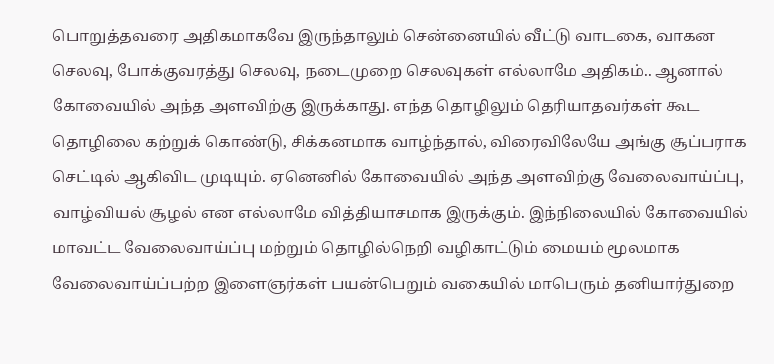பொறுத்தவரை அதிகமாகவே இருந்தாலும் சென்னையில் வீட்டு வாடகை, வாகன செலவு, போக்குவரத்து செலவு, நடைமுறை செலவுகள் எல்லாமே அதிகம்.. ஆனால் கோவையில் அந்த அளவிற்கு இருக்காது. எந்த தொழிலும் தெரியாதவர்கள் கூட தொழிலை கற்றுக் கொண்டு, சிக்கனமாக வாழ்ந்தால், விரைவிலேயே அங்கு சூப்பராக செட்டில் ஆகிவிட முடியும். ஏனெனில் கோவையில் அந்த அளவிற்கு வேலைவாய்ப்பு, வாழ்வியல் சூழல் என எல்லாமே வித்தியாசமாக இருக்கும். இந்நிலையில் கோவையில் மாவட்ட வேலைவாய்ப்பு மற்றும் தொழில்நெறி வழிகாட்டும் மையம் மூலமாக வேலைவாய்ப்பற்ற இளைஞர்கள் பயன்பெறும் வகையில் மாபெரும் தனியார்துறை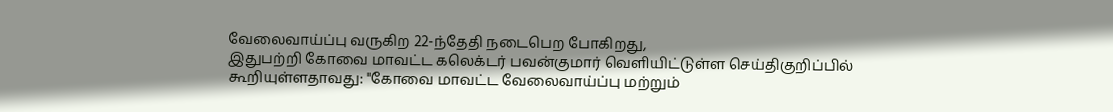வேலைவாய்ப்பு வருகிற 22-ந்தேதி நடைபெற போகிறது,
இதுபற்றி கோவை மாவட்ட கலெக்டர் பவன்குமார் வெளியிட்டுள்ள செய்திகுறிப்பில் கூறியுள்ளதாவது: "கோவை மாவட்ட வேலைவாய்ப்பு மற்றும்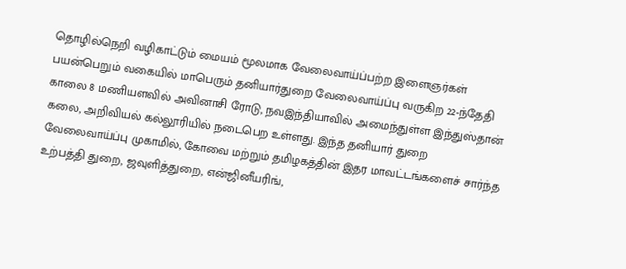தொழில்நெறி வழிகாட்டும் மையம் மூலமாக வேலைவாய்ப்பற்ற இளைஞர்கள் பயன்பெறும் வகையில் மாபெரும் தனியார்துறை வேலைவாய்ப்பு வருகிற 22-ந்தேதி காலை 8 மணியளவில் அவினாசி ரோடு, நவஇந்தியாவில் அமைந்துள்ள இந்துஸ்தான் கலை, அறிவியல் கல்லூரியில் நடைபெற உள்ளது. இந்த தனியார் துறை வேலைவாய்ப்பு முகாமில், கோவை மற்றும் தமிழகத்தின் இதர மாவட்டங்களைச் சார்ந்த உற்பத்தி துறை, ஜவுளித்துறை, என்ஜினீயரிங்,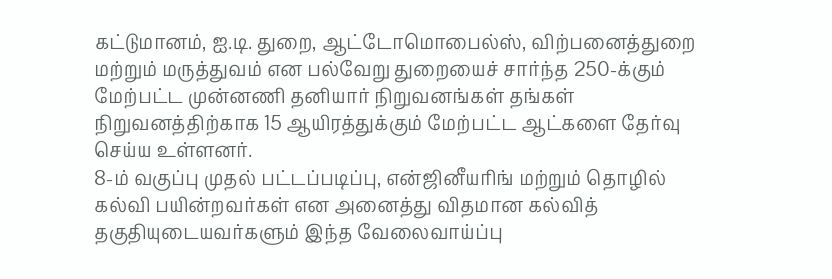கட்டுமானம், ஐ.டி. துறை, ஆட்டோமொபைல்ஸ், விற்பனைத்துறை மற்றும் மருத்துவம் என பல்வேறு துறையைச் சார்ந்த 250-க்கும் மேற்பட்ட முன்னணி தனியார் நிறுவனங்கள் தங்கள் நிறுவனத்திற்காக 15 ஆயிரத்துக்கும் மேற்பட்ட ஆட்களை தேர்வு செய்ய உள்ளனர்.
8-ம் வகுப்பு முதல் பட்டப்படிப்பு, என்ஜினீயரிங் மற்றும் தொழில் கல்வி பயின்றவர்கள் என அனைத்து விதமான கல்வித் தகுதியுடையவர்களும் இந்த வேலைவாய்ப்பு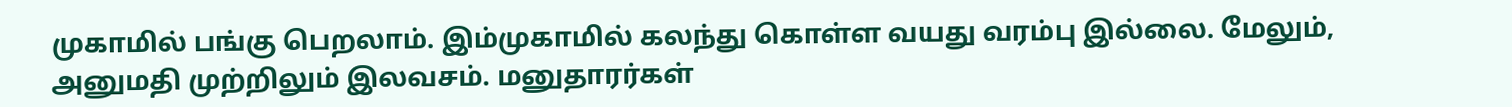முகாமில் பங்கு பெறலாம். இம்முகாமில் கலந்து கொள்ள வயது வரம்பு இல்லை. மேலும், அனுமதி முற்றிலும் இலவசம். மனுதாரர்கள்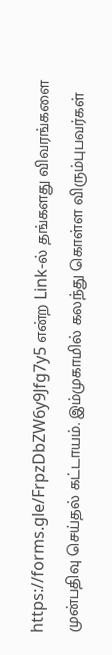https://forms.gle/FrpzDbZW6y9Jfg7y5 என்ற Link-ல் தங்களது விவரங்களை முன்பதிவு செய்தல் கட்டாயம். இம்முகாமில் கலந்து கொள்ள விரும்புபவர்கள்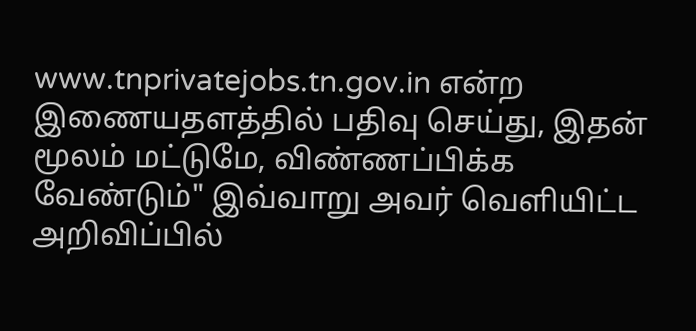www.tnprivatejobs.tn.gov.in என்ற இணையதளத்தில் பதிவு செய்து, இதன் மூலம் மட்டுமே, விண்ணப்பிக்க வேண்டும்" இவ்வாறு அவர் வெளியிட்ட அறிவிப்பில்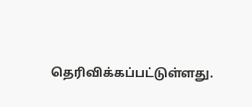தெரிவிக்கப்பட்டுள்ளது.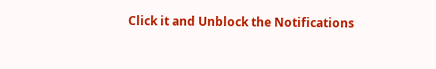Click it and Unblock the Notifications